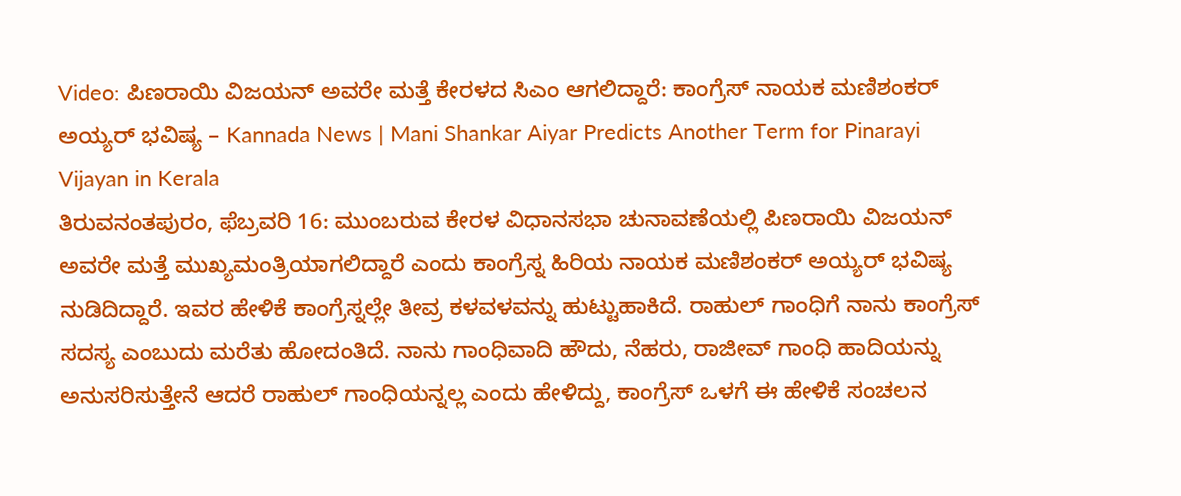Video: ಪಿಣರಾಯಿ ವಿಜಯನ್ ಅವರೇ ಮತ್ತೆ ಕೇರಳದ ಸಿಎಂ ಆಗಲಿದ್ದಾರೆ: ಕಾಂಗ್ರೆಸ್ ನಾಯಕ ಮಣಿಶಂಕರ್ ಅಯ್ಯರ್ ಭವಿಷ್ಯ – Kannada News | Mani Shankar Aiyar Predicts Another Term for Pinarayi Vijayan in Kerala
ತಿರುವನಂತಪುರಂ, ಫೆಬ್ರವರಿ 16: ಮುಂಬರುವ ಕೇರಳ ವಿಧಾನಸಭಾ ಚುನಾವಣೆಯಲ್ಲಿ ಪಿಣರಾಯಿ ವಿಜಯನ್ ಅವರೇ ಮತ್ತೆ ಮುಖ್ಯಮಂತ್ರಿಯಾಗಲಿದ್ದಾರೆ ಎಂದು ಕಾಂಗ್ರೆಸ್ನ ಹಿರಿಯ ನಾಯಕ ಮಣಿಶಂಕರ್ ಅಯ್ಯರ್ ಭವಿಷ್ಯ ನುಡಿದಿದ್ದಾರೆ. ಇವರ ಹೇಳಿಕೆ ಕಾಂಗ್ರೆಸ್ನಲ್ಲೇ ತೀವ್ರ ಕಳವಳವನ್ನು ಹುಟ್ಟುಹಾಕಿದೆ. ರಾಹುಲ್ ಗಾಂಧಿಗೆ ನಾನು ಕಾಂಗ್ರೆಸ್ ಸದಸ್ಯ ಎಂಬುದು ಮರೆತು ಹೋದಂತಿದೆ. ನಾನು ಗಾಂಧಿವಾದಿ ಹೌದು, ನೆಹರು, ರಾಜೀವ್ ಗಾಂಧಿ ಹಾದಿಯನ್ನು ಅನುಸರಿಸುತ್ತೇನೆ ಆದರೆ ರಾಹುಲ್ ಗಾಂಧಿಯನ್ನಲ್ಲ ಎಂದು ಹೇಳಿದ್ದು, ಕಾಂಗ್ರೆಸ್ ಒಳಗೆ ಈ ಹೇಳಿಕೆ ಸಂಚಲನ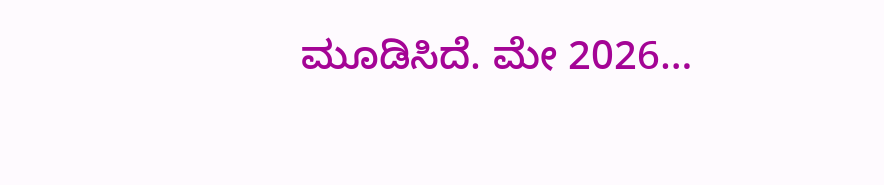ಮೂಡಿಸಿದೆ. ಮೇ 2026…